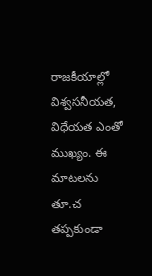రాజకీయాల్లో విశ్వసనీయత, విధేయత ఎంతో ముఖ్యం. ఈ మాటలను తూ.చ తప్పకుండా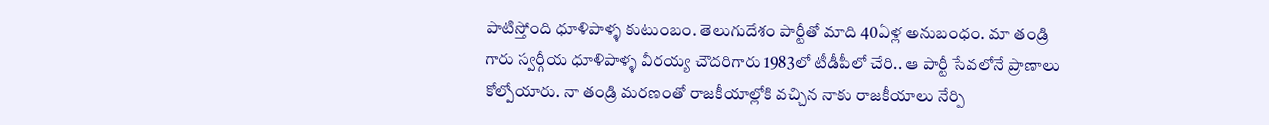పాటిస్తోంది ధూళిపాళ్ళ కుటుంబం. తెలుగుదేశం పార్టీతో మాది 40ఏళ్ల అనుబంధం. మా తండ్రి గారు స్వర్గీయ ధూళిపాళ్ళ వీరయ్య చౌదరిగారు 1983లో టీడీపీలో చేరి.. ఆ పార్టీ సేవలోనే ప్రాణాలు కోల్పోయారు. నా తండ్రి మరణంతో రాజకీయాల్లోకి వచ్చిన నాకు రాజకీయాలు నేర్పి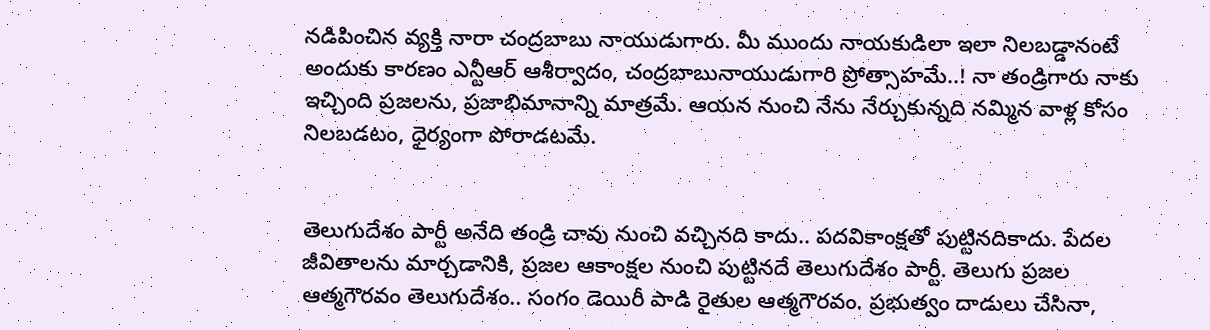నడిపించిన వ్యక్తి నారా చంద్రబాబు నాయుడుగారు. మీ ముందు నాయకుడిలా ఇలా నిలబడ్డానంటే అందుకు కారణం ఎన్టీఆర్ ఆశీర్వాదం, చంద్రబాబునాయుడుగారి ప్రోత్సాహమే..! నా తండ్రిగారు నాకు ఇచ్చింది ప్రజలను, ప్రజాభిమానాన్ని మాత్రమే. ఆయన నుంచి నేను నేర్చుకున్నది నమ్మిన వాళ్ల కోసం నిలబడటం, ధైర్యంగా పోరాడటమే.


తెలుగుదేశం పార్టీ అనేది తండ్రి చావు నుంచి వచ్చినది కాదు.. పదవికాంక్షతో పుట్టినదికాదు. పేదల జీవితాలను మార్చడానికి, ప్రజల ఆకాంక్షల నుంచి పుట్టినదే తెలుగుదేశం పార్టీ. తెలుగు ప్రజల ఆత్మగౌరవం తెలుగుదేశం.. సంగం డెయిరీ పాడి రైతుల ఆత్మగౌరవం. ప్రభుత్వం దాడులు చేసినా,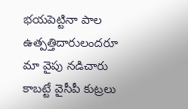భయపెట్టినా పాల ఉత్పత్తిదారులందరూ మా వైపు నడిచారు కాబట్టే వైసీపీ కుట్రలు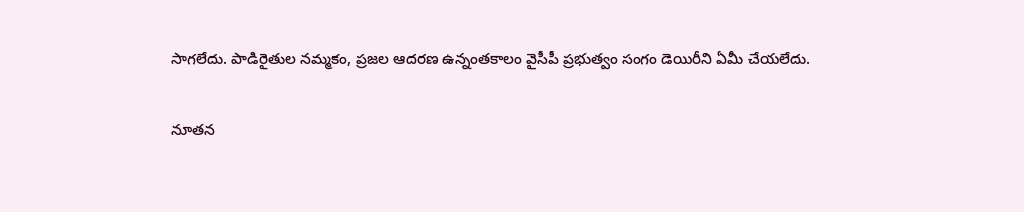సాగలేదు. పాడిరైతుల నమ్మకం, ప్రజల ఆదరణ ఉన్నంతకాలం వైసీపీ ప్రభుత్వం సంగం డెయిరీని ఏమీ చేయలేదు.

నూతన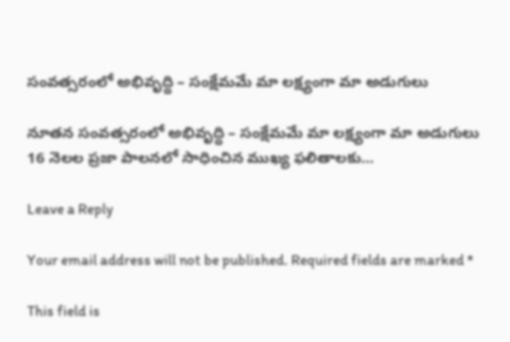సంవత్సరంలో అభివృద్ధి – సంక్షేమమే మా లక్ష్యంగా మా అడుగులు

నూతన సంవత్సరంలో అభివృద్ధి – సంక్షేమమే మా లక్ష్యంగా మా అడుగులు 16 నెలల ప్రజా పాలనలో సాధించిన ముఖ్య ఫలితాలకు…

Leave a Reply

Your email address will not be published. Required fields are marked *

This field is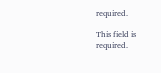required.

This field is required.